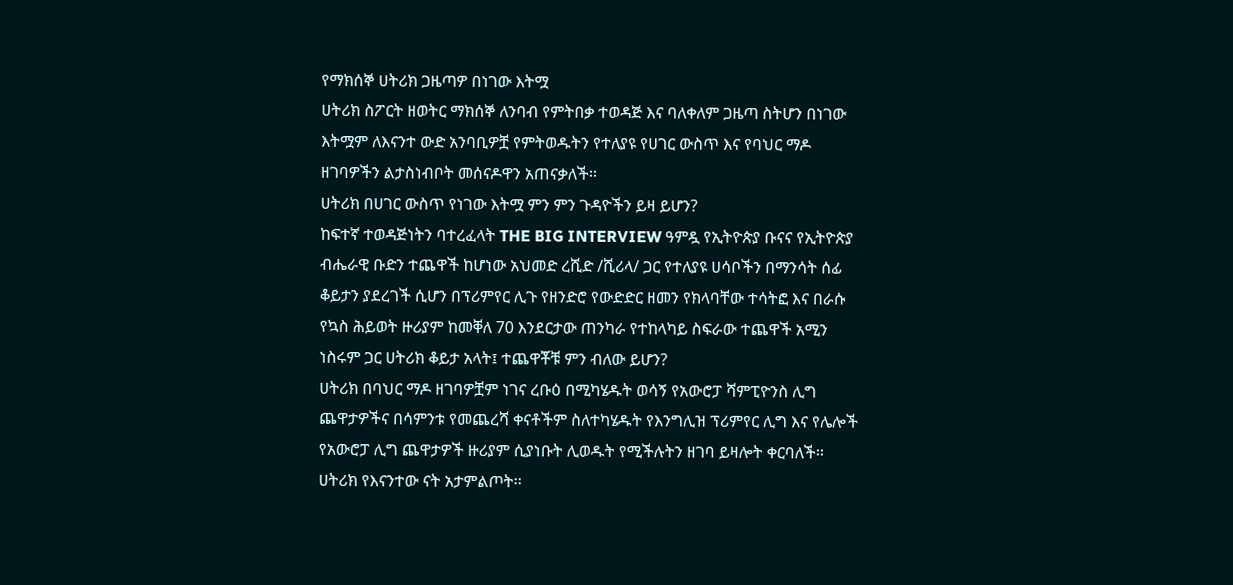የማክሰኞ ሀትሪክ ጋዜጣዎ በነገው እትሟ
ሀትሪክ ስፖርት ዘወትር ማክሰኞ ለንባብ የምትበቃ ተወዳጅ እና ባለቀለም ጋዜጣ ስትሆን በነገው እትሟም ለእናንተ ውድ አንባቢዎቿ የምትወዱትን የተለያዩ የሀገር ውስጥ እና የባህር ማዶ ዘገባዎችን ልታስነብቦት መሰናዶዋን አጠናቃለች፡፡
ሀትሪክ በሀገር ውስጥ የነገው እትሟ ምን ምን ጉዳዮችን ይዛ ይሆን?
ከፍተኛ ተወዳጅነትን ባተረፈላት THE BIG INTERVIEW ዓምዷ የኢትዮጵያ ቡናና የኢትዮጵያ ብሔራዊ ቡድን ተጨዋች ከሆነው አህመድ ረሺድ /ሺሪላ/ ጋር የተለያዩ ሀሳቦችን በማንሳት ሰፊ ቆይታን ያደረገች ሲሆን በፕሪምየር ሊጉ የዘንድሮ የውድድር ዘመን የክላባቸው ተሳትፎ እና በራሱ የኳስ ሕይወት ዙሪያም ከመቐለ 70 እንደርታው ጠንካራ የተከላካይ ስፍራው ተጨዋች አሚን ነስሩም ጋር ሀትሪክ ቆይታ አላት፤ ተጨዋቾቹ ምን ብለው ይሆን?
ሀትሪክ በባህር ማዶ ዘገባዎቿም ነገና ረቡዕ በሚካሄዱት ወሳኝ የአውሮፓ ሻምፒዮንስ ሊግ ጨዋታዎችና በሳምንቱ የመጨረሻ ቀናቶችም ስለተካሄዱት የእንግሊዝ ፕሪምየር ሊግ እና የሌሎች የአውሮፓ ሊግ ጨዋታዎች ዙሪያም ሲያነቡት ሊወዱት የሚችሉትን ዘገባ ይዛሎት ቀርባለች፡፡
ሀትሪክ የእናንተው ናት አታምልጦት፡፡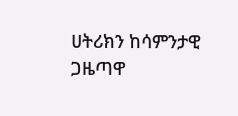ሀትሪክን ከሳምንታዊ ጋዜጣዋ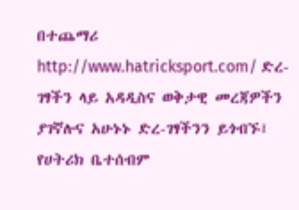በተጨማሪ http://www.hatricksport.com/ ድረ-ገፃችን ላይ አዳዲስና ወቅታዊ መረጃዎችን ያገኛሉና አሁኑኑ ድረ-ገፃችንን ይጎብኙ፤ የሀትሪክ ቤተሰብም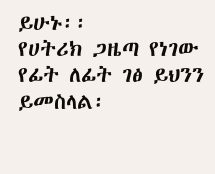ይሁኑ፡፡
የሀትሪክ ጋዜጣ የነገው የፊት ለፊት ገፅ ይህንን ይመስላል፡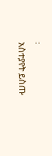፡
አስተያየት ይስጡ